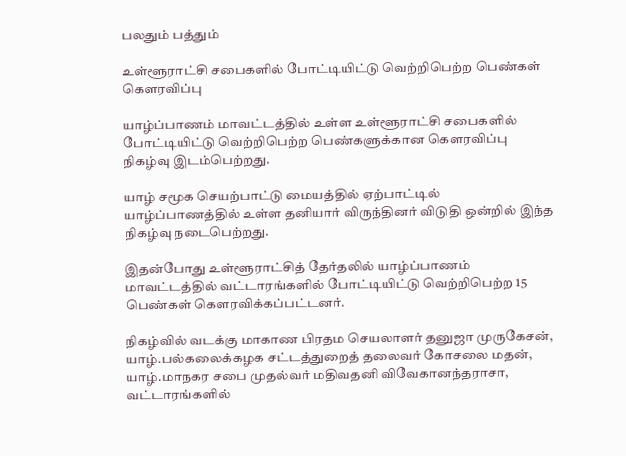பலதும் பத்தும்

உள்ளூராட்சி சபைகளில் போட்டியிட்டு வெற்றிபெற்ற பெண்கள் கௌரவிப்பு

யாழ்ப்பாணம் மாவட்டத்தில் உள்ள உள்ளூராட்சி சபைகளில் போட்டியிட்டு வெற்றிபெற்ற பெண்களுக்கான கௌரவிப்பு நிகழ்வு இடம்பெற்றது.

யாழ் சமூக செயற்பாட்டு மையத்தில் ஏற்பாட்டில் யாழ்ப்பாணத்தில் உள்ள தனியார் விருந்தினர் விடுதி ஒன்றில் இந்த நிகழ்வு நடைபெற்றது.

இதன்போது உள்ளூராட்சித் தேர்தலில் யாழ்ப்பாணம் மாவட்டத்தில் வட்டாரங்களில் போட்டியிட்டு வெற்றிபெற்ற 15 பெண்கள் கௌரவிக்கப்பட்டனர்.

நிகழ்வில் வடக்கு மாகாண பிரதம செயலாளர் தனுஜா முருகேசன், யாழ்.பல்கலைக்கழக சட்டத்துறைத் தலைவர் கோசலை மதன், யாழ்.மாநகர சபை முதல்வர் மதிவதனி விவேகானந்தராசா, வட்டாரங்களில்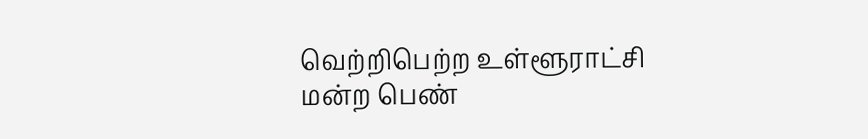வெற்றிபெற்ற உள்ளூராட்சி மன்ற பெண்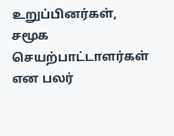உறுப்பினர்கள், சமூக செயற்பாட்டாளர்கள் என பலர்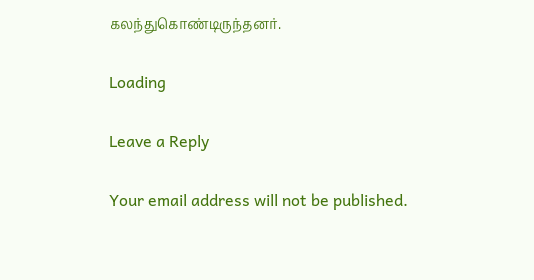கலந்துகொண்டிருந்தனர்.

Loading

Leave a Reply

Your email address will not be published.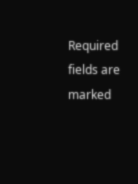Required fields are marked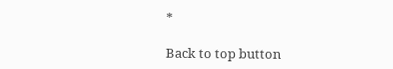*

Back to top button